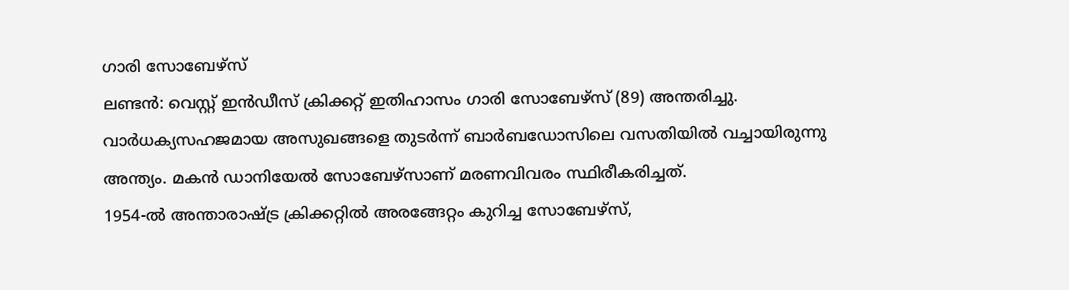ഗാരി സോബേഴ്സ്
ലണ്ടൻ: വെസ്റ്റ് ഇൻഡീസ് ക്രിക്കറ്റ് ഇതിഹാസം ഗാരി സോബേഴ്സ് (89) അന്തരിച്ചു. വാർധക്യസഹജമായ അസുഖങ്ങളെ തുടർന്ന് ബാർബഡോസിലെ വസതിയിൽ വച്ചായിരുന്നു അന്ത്യം. മകൻ ഡാനിയേൽ സോബേഴ്സാണ് മരണവിവരം സ്ഥിരീകരിച്ചത്.
1954-ൽ അന്താരാഷ്ട്ര ക്രിക്കറ്റിൽ അരങ്ങേറ്റം കുറിച്ച സോബേഴ്സ്,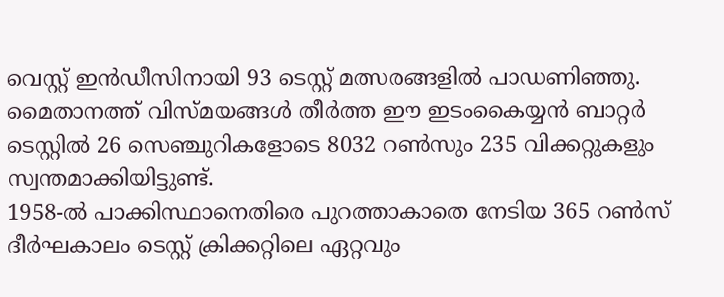വെസ്റ്റ് ഇൻഡീസിനായി 93 ടെസ്റ്റ് മത്സരങ്ങളിൽ പാഡണിഞ്ഞു. മൈതാനത്ത് വിസ്മയങ്ങൾ തീർത്ത ഈ ഇടംകൈയ്യൻ ബാറ്റർ ടെസ്റ്റിൽ 26 സെഞ്ചുറികളോടെ 8032 റൺസും 235 വിക്കറ്റുകളും സ്വന്തമാക്കിയിട്ടുണ്ട്.
1958-ൽ പാക്കിസ്ഥാനെതിരെ പുറത്താകാതെ നേടിയ 365 റൺസ് ദീർഘകാലം ടെസ്റ്റ് ക്രിക്കറ്റിലെ ഏറ്റവും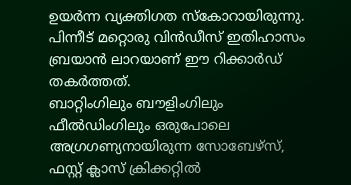ഉയർന്ന വ്യക്തിഗത സ്കോറായിരുന്നു. പിന്നീട് മറ്റൊരു വിൻഡീസ് ഇതിഹാസം ബ്രയാൻ ലാറയാണ് ഈ റിക്കാർഡ് തകർത്തത്.
ബാറ്റിംഗിലും ബൗളിംഗിലും ഫീൽഡിംഗിലും ഒരുപോലെ അഗ്രഗണ്യനായിരുന്ന സോബേഴ്സ്, ഫസ്റ്റ് ക്ലാസ് ക്രിക്കറ്റിൽ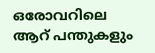ഒരോവറിലെ ആറ് പന്തുകളും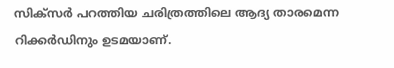സിക്സർ പറത്തിയ ചരിത്രത്തിലെ ആദ്യ താരമെന്ന റിക്കർഡിനും ഉടമയാണ്.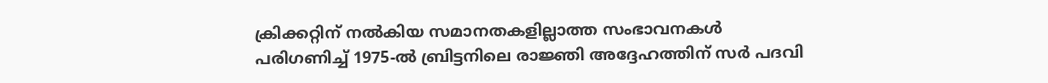ക്രിക്കറ്റിന് നൽകിയ സമാനതകളില്ലാത്ത സംഭാവനകൾ പരിഗണിച്ച് 1975-ൽ ബ്രിട്ടനിലെ രാജ്ഞി അദ്ദേഹത്തിന് സർ പദവി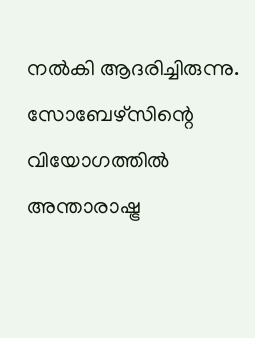നൽകി ആദരിച്ചിരുന്നു. സോബേഴ്സിന്റെ വിയോഗത്തിൽ അന്താരാഷ്ട്ര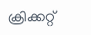ക്രിക്കറ്റ്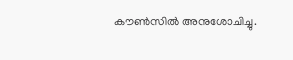കൗൺസിൽ അനുശോചിച്ചു.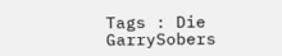Tags : Die GarrySobers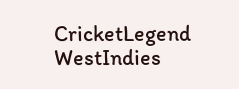CricketLegend WestIndies